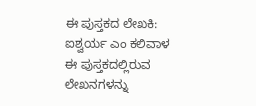ಈ ಪುಸ್ತಕದ ಲೇಖಕಿ: ಐಶ್ವರ್ಯ ಎಂ ಕಲಿವಾಳ
ಈ ಪುಸ್ತಕದಲ್ಲಿರುವ ಲೇಖನಗಳನ್ನು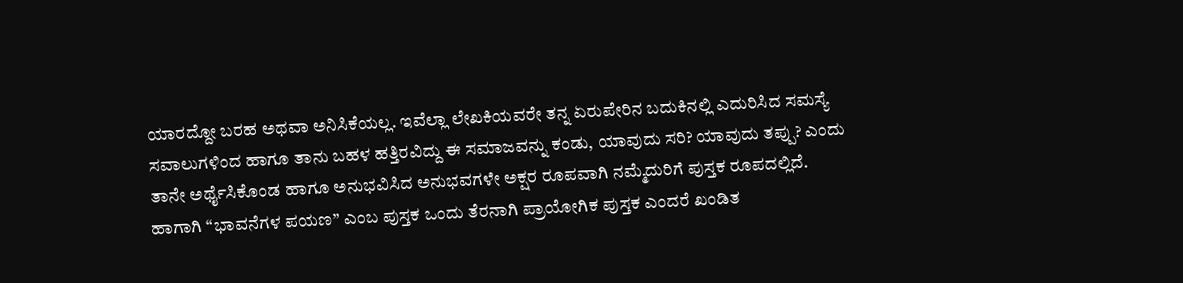ಯಾರದ್ದೋ ಬರಹ ಅಥವಾ ಅನಿಸಿಕೆಯಲ್ಲ. ಇವೆಲ್ಲಾ ಲೇಖಕಿಯವರೇ ತನ್ನ ಏರುಪೇರಿನ ಬದುಕಿನಲ್ಲಿ ಎದುರಿಸಿದ ಸಮಸ್ಯೆ ಸವಾಲುಗಳಿಂದ ಹಾಗೂ ತಾನು ಬಹಳ ಹತ್ತಿರವಿದ್ದು ಈ ಸಮಾಜವನ್ನು ಕಂಡು, ಯಾವುದು ಸರಿ? ಯಾವುದು ತಪ್ಪು? ಎಂದು ತಾನೇ ಅರ್ಥೈಸಿಕೊಂಡ ಹಾಗೂ ಅನುಭವಿಸಿದ ಅನುಭವಗಳೇ ಅಕ್ಷರ ರೂಪವಾಗಿ ನಮ್ಮೆದುರಿಗೆ ಪುಸ್ತಕ ರೂಪದಲ್ಲಿದೆ. ಹಾಗಾಗಿ “ಭಾವನೆಗಳ ಪಯಣ” ಎಂಬ ಪುಸ್ತಕ ಒಂದು ತೆರನಾಗಿ ಪ್ರಾಯೋಗಿಕ ಪುಸ್ತಕ ಎಂದರೆ ಖಂಡಿತ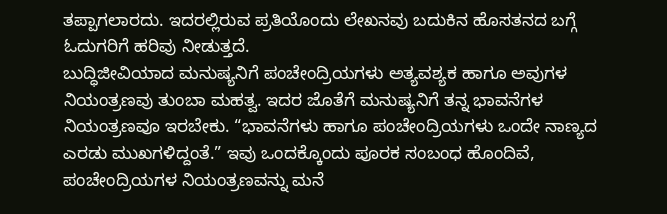ತಪ್ಪಾಗಲಾರದು. ಇದರಲ್ಲಿರುವ ಪ್ರತಿಯೊಂದು ಲೇಖನವು ಬದುಕಿನ ಹೊಸತನದ ಬಗ್ಗೆ ಓದುಗರಿಗೆ ಹರಿವು ನೀಡುತ್ತದೆ.
ಬುದ್ಧಿಜೀವಿಯಾದ ಮನುಷ್ಯನಿಗೆ ಪಂಚೇಂದ್ರಿಯಗಳು ಅತ್ಯವಶ್ಯಕ ಹಾಗೂ ಅವುಗಳ ನಿಯಂತ್ರಣವು ತುಂಬಾ ಮಹತ್ವ. ಇದರ ಜೊತೆಗೆ ಮನುಷ್ಯನಿಗೆ ತನ್ನ ಭಾವನೆಗಳ ನಿಯಂತ್ರಣವೂ ಇರಬೇಕು. “ಭಾವನೆಗಳು ಹಾಗೂ ಪಂಚೇಂದ್ರಿಯಗಳು ಒಂದೇ ನಾಣ್ಯದ ಎರಡು ಮುಖಗಳಿದ್ದಂತೆ.” ಇವು ಒಂದಕ್ಕೊಂದು ಪೂರಕ ಸಂಬಂಧ ಹೊಂದಿವೆ, ಪಂಚೇಂದ್ರಿಯಗಳ ನಿಯಂತ್ರಣವನ್ನು ಮನೆ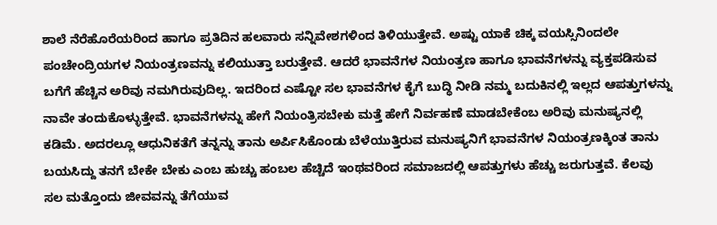ಶಾಲೆ ನೆರೆಹೊರೆಯರಿಂದ ಹಾಗೂ ಪ್ರತಿದಿನ ಹಲವಾರು ಸನ್ನಿವೇಶಗಳಿಂದ ತಿಳಿಯುತ್ತೇವೆ. ಅಷ್ಟು ಯಾಕೆ ಚಿಕ್ಕ ವಯಸ್ಸಿನಿಂದಲೇ ಪಂಚೇಂದ್ರಿಯಗಳ ನಿಯಂತ್ರಣವನ್ನು ಕಲಿಯುತ್ತಾ ಬರುತ್ತೇವೆ. ಆದರೆ ಭಾವನೆಗಳ ನಿಯಂತ್ರಣ ಹಾಗೂ ಭಾವನೆಗಳನ್ನು ವ್ಯಕ್ತಪಡಿಸುವ ಬಗೆಗೆ ಹೆಚ್ಚಿನ ಅರಿವು ನಮಗಿರುವುದಿಲ್ಲ. ಇದರಿಂದ ಎಷ್ಟೋ ಸಲ ಭಾವನೆಗಳ ಕೈಗೆ ಬುದ್ಧಿ ನೀಡಿ ನಮ್ಮ ಬದುಕಿನಲ್ಲಿ ಇಲ್ಲದ ಆಪತ್ತುಗಳನ್ನು ನಾವೇ ತಂದುಕೊಳ್ಳುತ್ತೇವೆ. ಭಾವನೆಗಳನ್ನು ಹೇಗೆ ನಿಯಂತ್ರಿಸಬೇಕು ಮತ್ತೆ ಹೇಗೆ ನಿರ್ವಹಣೆ ಮಾಡಬೇಕೆಂಬ ಅರಿವು ಮನುಷ್ಯನಲ್ಲಿ ಕಡಿಮೆ. ಅದರಲ್ಲೂ ಆಧುನಿಕತೆಗೆ ತನ್ನನ್ನು ತಾನು ಅರ್ಪಿಸಿಕೊಂಡು ಬೆಳೆಯುತ್ತಿರುವ ಮನುಷ್ಯನಿಗೆ ಭಾವನೆಗಳ ನಿಯಂತ್ರಣಕ್ಕಿಂತ ತಾನು ಬಯಸಿದ್ದು ತನಗೆ ಬೇಕೇ ಬೇಕು ಎಂಬ ಹುಚ್ಚು ಹಂಬಲ ಹೆಚ್ಚಿದೆ ಇಂಥವರಿಂದ ಸಮಾಜದಲ್ಲಿ ಆಪತ್ತುಗಳು ಹೆಚ್ಚು ಜರುಗುತ್ತವೆ. ಕೆಲವು ಸಲ ಮತ್ತೊಂದು ಜೀವವನ್ನು ತೆಗೆಯುವ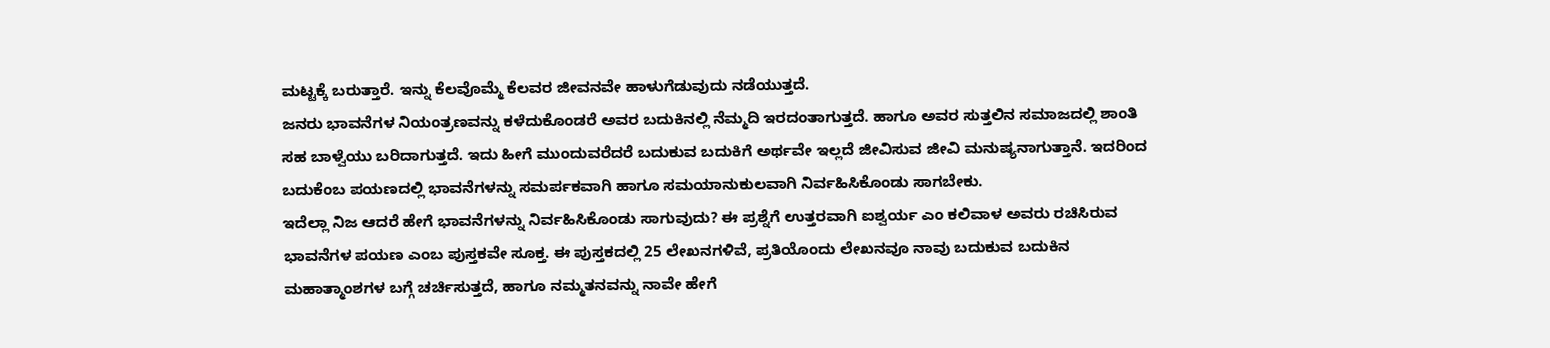ಮಟ್ಟಕ್ಕೆ ಬರುತ್ತಾರೆ. ಇನ್ನು ಕೆಲವೊಮ್ಮೆ ಕೆಲವರ ಜೀವನವೇ ಹಾಳುಗೆಡುವುದು ನಡೆಯುತ್ತದೆ.
ಜನರು ಭಾವನೆಗಳ ನಿಯಂತ್ರಣವನ್ನು ಕಳೆದುಕೊಂಡರೆ ಅವರ ಬದುಕಿನಲ್ಲಿ ನೆಮ್ಮದಿ ಇರದಂತಾಗುತ್ತದೆ. ಹಾಗೂ ಅವರ ಸುತ್ತಲಿನ ಸಮಾಜದಲ್ಲಿ ಶಾಂತಿ ಸಹ ಬಾಳ್ವೆಯು ಬರಿದಾಗುತ್ತದೆ. ಇದು ಹೀಗೆ ಮುಂದುವರೆದರೆ ಬದುಕುವ ಬದುಕಿಗೆ ಅರ್ಥವೇ ಇಲ್ಲದೆ ಜೀವಿಸುವ ಜೀವಿ ಮನುಷ್ಯನಾಗುತ್ತಾನೆ. ಇದರಿಂದ ಬದುಕೆಂಬ ಪಯಣದಲ್ಲಿ ಭಾವನೆಗಳನ್ನು ಸಮರ್ಪಕವಾಗಿ ಹಾಗೂ ಸಮಯಾನುಕುಲವಾಗಿ ನಿರ್ವಹಿಸಿಕೊಂಡು ಸಾಗಬೇಕು.
ಇದೆಲ್ಲಾ ನಿಜ ಆದರೆ ಹೇಗೆ ಭಾವನೆಗಳನ್ನು ನಿರ್ವಹಿಸಿಕೊಂಡು ಸಾಗುವುದು? ಈ ಪ್ರಶ್ನೆಗೆ ಉತ್ತರವಾಗಿ ಐಶ್ವರ್ಯ ಎಂ ಕಲಿವಾಳ ಅವರು ರಚಿಸಿರುವ ಭಾವನೆಗಳ ಪಯಣ ಎಂಬ ಪುಸ್ತಕವೇ ಸೂಕ್ತ. ಈ ಪುಸ್ತಕದಲ್ಲಿ 25 ಲೇಖನಗಳಿವೆ, ಪ್ರತಿಯೊಂದು ಲೇಖನವೂ ನಾವು ಬದುಕುವ ಬದುಕಿನ ಮಹಾತ್ಮಾಂಶಗಳ ಬಗ್ಗೆ ಚರ್ಚಿಸುತ್ತದೆ, ಹಾಗೂ ನಮ್ಮತನವನ್ನು ನಾವೇ ಹೇಗೆ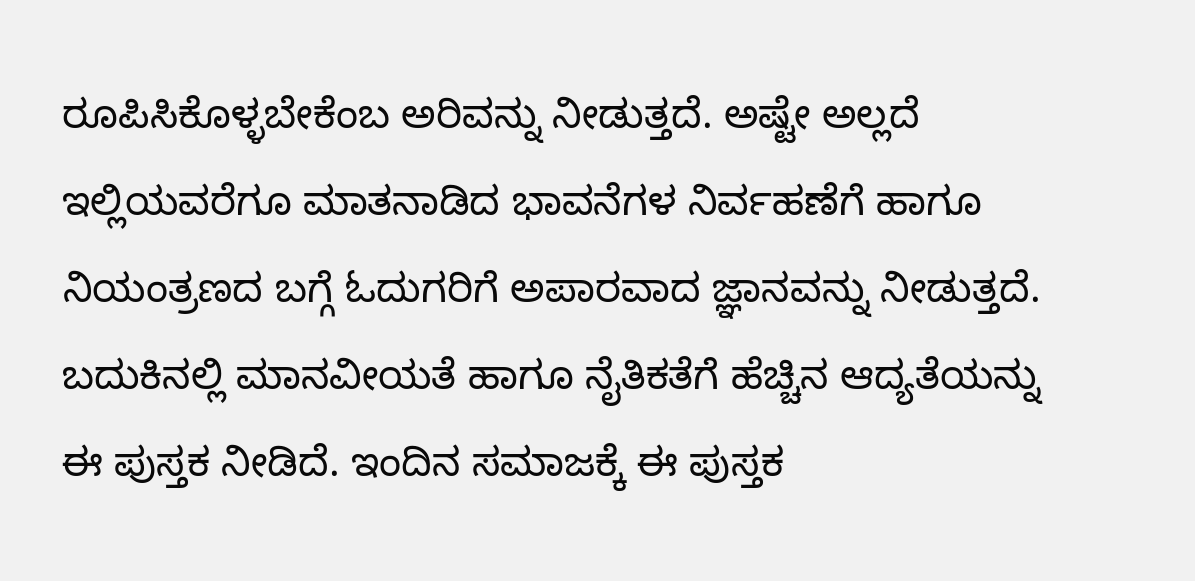ರೂಪಿಸಿಕೊಳ್ಳಬೇಕೆಂಬ ಅರಿವನ್ನು ನೀಡುತ್ತದೆ. ಅಷ್ಟೇ ಅಲ್ಲದೆ ಇಲ್ಲಿಯವರೆಗೂ ಮಾತನಾಡಿದ ಭಾವನೆಗಳ ನಿರ್ವಹಣೆಗೆ ಹಾಗೂ ನಿಯಂತ್ರಣದ ಬಗ್ಗೆ ಓದುಗರಿಗೆ ಅಪಾರವಾದ ಜ್ಞಾನವನ್ನು ನೀಡುತ್ತದೆ. ಬದುಕಿನಲ್ಲಿ ಮಾನವೀಯತೆ ಹಾಗೂ ನೈತಿಕತೆಗೆ ಹೆಚ್ಚಿನ ಆದ್ಯತೆಯನ್ನು ಈ ಪುಸ್ತಕ ನೀಡಿದೆ. ಇಂದಿನ ಸಮಾಜಕ್ಕೆ ಈ ಪುಸ್ತಕ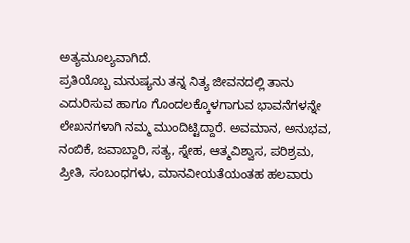ಅತ್ಯಮೂಲ್ಯವಾಗಿದೆ.
ಪ್ರತಿಯೊಬ್ಬ ಮನುಷ್ಯನು ತನ್ನ ನಿತ್ಯ ಜೀವನದಲ್ಲಿ ತಾನು ಎದುರಿಸುವ ಹಾಗೂ ಗೊಂದಲಕ್ಕೊಳಗಾಗುವ ಭಾವನೆಗಳನ್ನೇ ಲೇಖನಗಳಾಗಿ ನಮ್ಮ ಮುಂದಿಟ್ಟಿದ್ದಾರೆ. ಅವಮಾನ, ಅನುಭವ, ನಂಬಿಕೆ, ಜವಾಬ್ದಾರಿ, ಸತ್ಯ, ಸ್ನೇಹ, ಆತ್ಮವಿಶ್ವಾಸ, ಪರಿಶ್ರಮ, ಪ್ರೀತಿ, ಸಂಬಂಧಗಳು, ಮಾನವೀಯತೆಯಂತಹ ಹಲವಾರು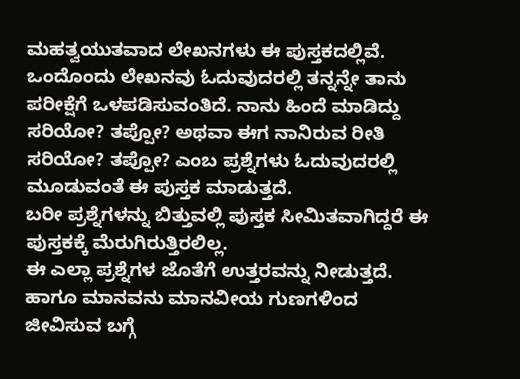ಮಹತ್ವಯುತವಾದ ಲೇಖನಗಳು ಈ ಪುಸ್ತಕದಲ್ಲಿವೆ. ಒಂದೊಂದು ಲೇಖನವು ಓದುವುದರಲ್ಲಿ ತನ್ನನ್ನೇ ತಾನು ಪರೀಕ್ಷೆಗೆ ಒಳಪಡಿಸುವಂತಿದೆ. ನಾನು ಹಿಂದೆ ಮಾಡಿದ್ದು ಸರಿಯೋ? ತಪ್ಪೋ? ಅಥವಾ ಈಗ ನಾನಿರುವ ರೀತಿ ಸರಿಯೋ? ತಪ್ಪೋ? ಎಂಬ ಪ್ರಶ್ನೆಗಳು ಓದುವುದರಲ್ಲಿ ಮೂಡುವಂತೆ ಈ ಪುಸ್ತಕ ಮಾಡುತ್ತದೆ.
ಬರೀ ಪ್ರಶ್ನೆಗಳನ್ನು ಬಿತ್ತುವಲ್ಲಿ ಪುಸ್ತಕ ಸೀಮಿತವಾಗಿದ್ದರೆ ಈ ಪುಸ್ತಕಕ್ಕೆ ಮೆರುಗಿರುತ್ತಿರಲಿಲ್ಲ.
ಈ ಎಲ್ಲಾ ಪ್ರಶ್ನೆಗಳ ಜೊತೆಗೆ ಉತ್ತರವನ್ನು ನೀಡುತ್ತದೆ. ಹಾಗೂ ಮಾನವನು ಮಾನವೀಯ ಗುಣಗಳಿಂದ ಜೀವಿಸುವ ಬಗ್ಗೆ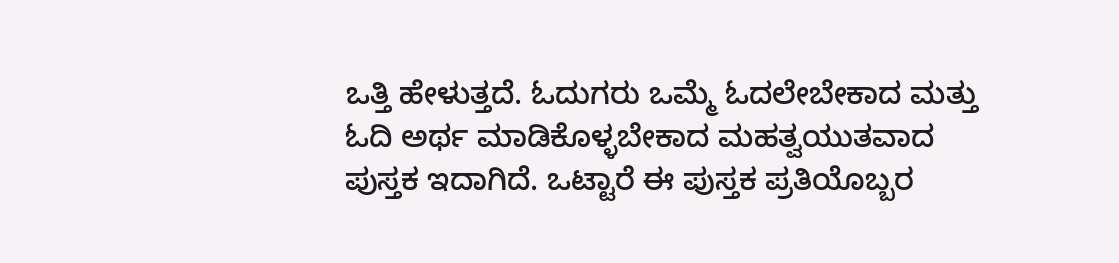ಒತ್ತಿ ಹೇಳುತ್ತದೆ. ಓದುಗರು ಒಮ್ಮೆ ಓದಲೇಬೇಕಾದ ಮತ್ತು ಓದಿ ಅರ್ಥ ಮಾಡಿಕೊಳ್ಳಬೇಕಾದ ಮಹತ್ವಯುತವಾದ ಪುಸ್ತಕ ಇದಾಗಿದೆ. ಒಟ್ಟಾರೆ ಈ ಪುಸ್ತಕ ಪ್ರತಿಯೊಬ್ಬರ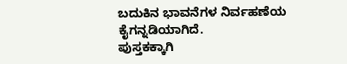ಬದುಕಿನ ಭಾವನೆಗಳ ನಿರ್ವಹಣೆಯ ಕೈಗನ್ನಡಿಯಾಗಿದೆ.
ಪುಸ್ತಕಕ್ಕಾಗಿ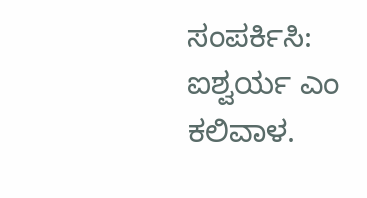ಸಂಪರ್ಕಿಸಿ: ಐಶ್ವರ್ಯ ಎಂ ಕಲಿವಾಳ.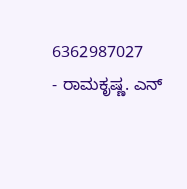6362987027
- ರಾಮಕೃಷ್ಣ. ಎನ್